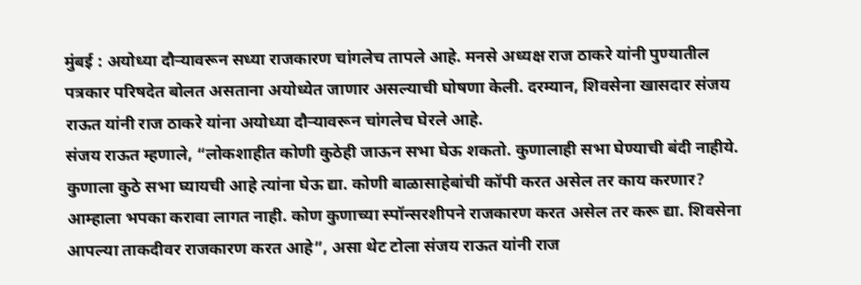मुंबई : अयोध्या दौऱ्यावरून सध्या राजकारण चांगलेच तापले आहे. मनसे अध्यक्ष राज ठाकरे यांनी पुण्यातील पत्रकार परिषदेत बोलत असताना अयोध्येत जाणार असल्याची घोषणा केली. दरम्यान, शिवसेना खासदार संजय राऊत यांनी राज ठाकरे यांना अयोध्या दौऱ्यावरून चांगलेच घेरले आहे.
संजय राऊत म्हणाले, “लोकशाहीत कोणी कुठेही जाऊन सभा घेऊ शकतो. कुणालाही सभा घेण्याची बंदी नाहीये. कुणाला कुठे सभा घ्यायची आहे त्यांना घेऊ द्या. कोणी बाळासाहेबांची कॉपी करत असेल तर काय करणार? आम्हाला भपका करावा लागत नाही. कोण कुणाच्या स्पॉन्सरशीपने राजकारण करत असेल तर करू द्या. शिवसेना आपल्या ताकदीवर राजकारण करत आहे”, असा थेट टोला संजय राऊत यांनी राज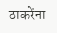ठाकरेंना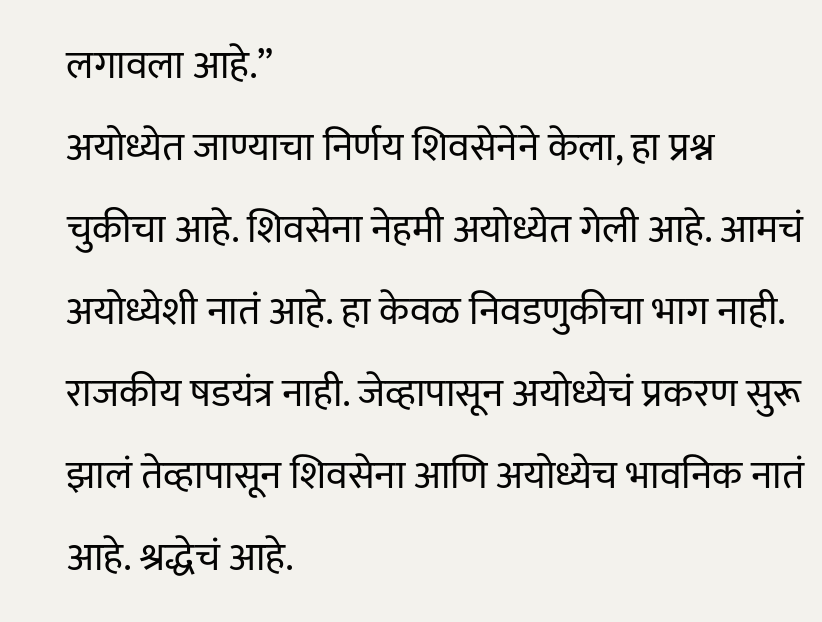लगावला आहे.”
अयोध्येत जाण्याचा निर्णय शिवसेनेने केला, हा प्रश्न चुकीचा आहे. शिवसेना नेहमी अयोध्येत गेली आहे. आमचं अयोध्येशी नातं आहे. हा केवळ निवडणुकीचा भाग नाही. राजकीय षडयंत्र नाही. जेव्हापासून अयोध्येचं प्रकरण सुरू झालं तेव्हापासून शिवसेना आणि अयोध्येच भावनिक नातं आहे. श्रद्धेचं आहे.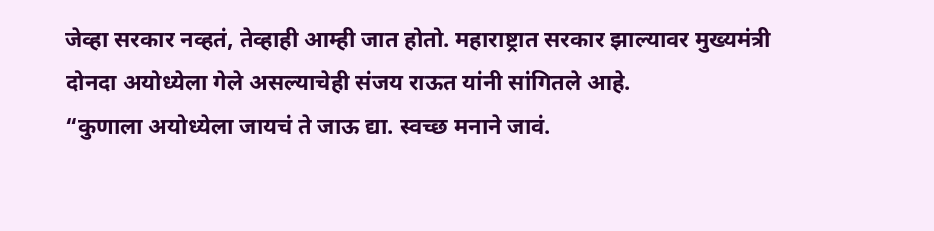जेव्हा सरकार नव्हतं, तेव्हाही आम्ही जात होतो. महाराष्ट्रात सरकार झाल्यावर मुख्यमंत्री दोनदा अयोध्येला गेले असल्याचेही संजय राऊत यांनी सांगितले आहे.
“कुणाला अयोध्येला जायचं ते जाऊ द्या. स्वच्छ मनाने जावं.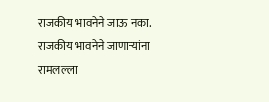राजकीय भावनेने जाऊ नका. राजकीय भावनेने जाणाऱ्यांना रामलल्ला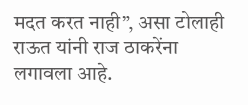मदत करत नाही”, असा टोलाही राऊत यांनी राज ठाकरेंना लगावला आहे.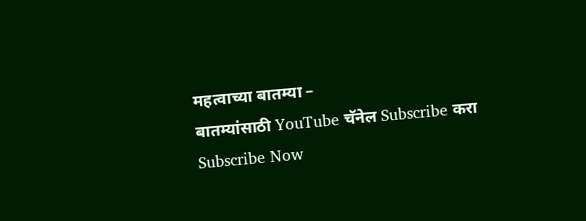महत्वाच्या बातम्या –
बातम्यांसाठी YouTube चॅनेल Subscribe करा
Subscribe Now